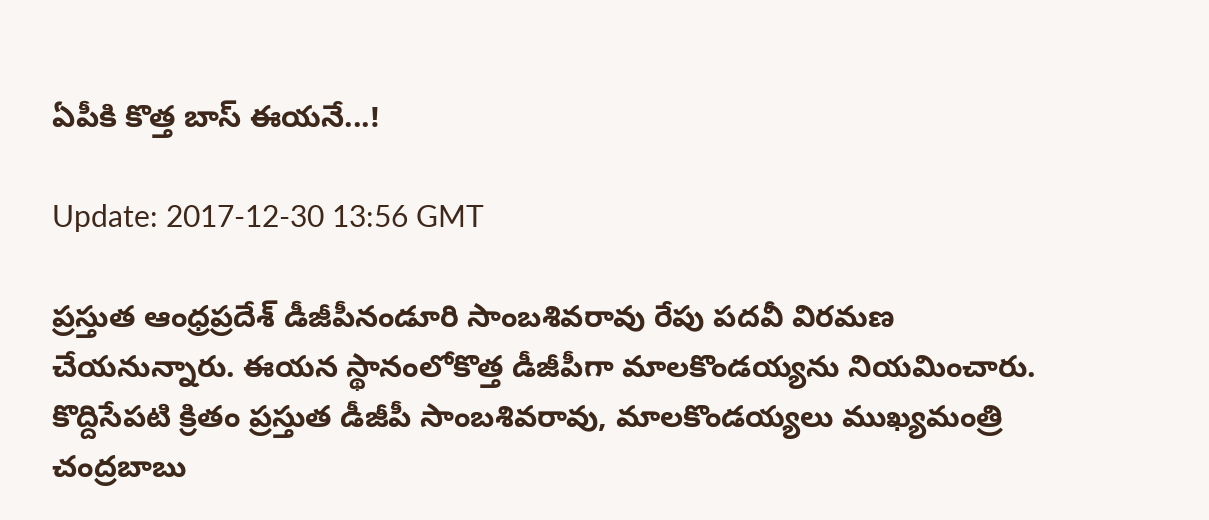ఏపీకి కొత్త బాస్ ఈయనే...!

Update: 2017-12-30 13:56 GMT

ప్రస్తుత ఆంధ్రప్రదేశ్ డీజీపీనండూరి సాంబశివరావు రేపు పదవీ విరమణ చేయనున్నారు. ఈయన స్థానంలోకొత్త డీజీపీగా మాలకొండయ్యను నియమించారు. కొద్దిసేపటి క్రితం ప్రస్తుత డీజీపీ సాంబశివరావు, మాలకొండయ్యలు ముఖ్యమంత్రి చంద్రబాబు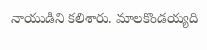నాయుడిని కలిశారు. మాలకొండయ్యది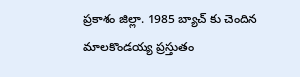ప్రకాశం జిల్లా. 1985 బ్యాచ్ కు చెందిన మాలకొండయ్య ప్రస్తుతం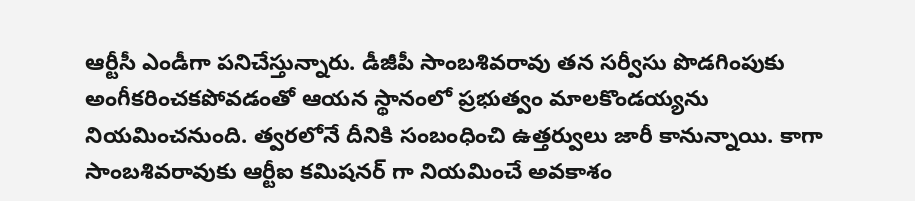ఆర్టీసీ ఎండీగా పనిచేస్తున్నారు. డీజీపీ సాంబశివరావు తన సర్వీసు పొడగింపుకు అంగీకరించకపోవడంతో ఆయన స్థానంలో ప్రభుత్వం మాలకొండయ్యను నియమించనుంది. త్వరలోనే దీనికి సంబంధించి ఉత్తర్వులు జారీ కానున్నాయి. కాగా సాంబశివరావుకు ఆర్టీఐ కమిషనర్ గా నియమించే అవకాశం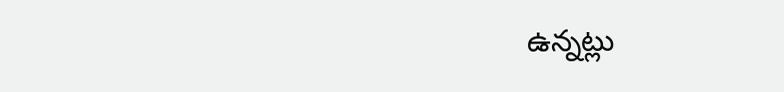ఉన్నట్లు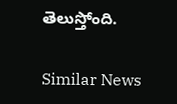తెలుస్తోంది.

Similar News